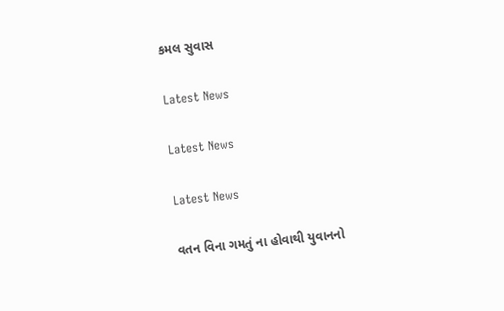કમલ સુવાસ

Latest News

Latest News

Latest News

વતન વિના ગમતું ના હોવાથી યુવાનનો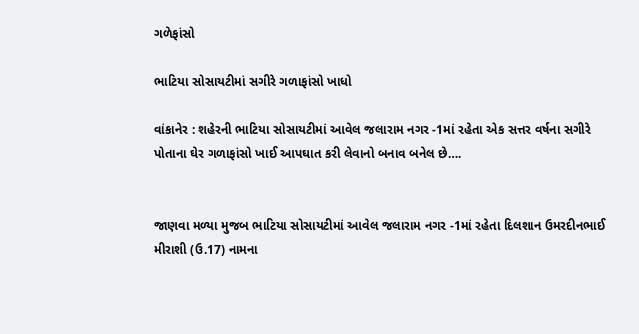ગળેફાંસો

ભાટિયા સોસાયટીમાં સગીરે ગળાફાંસો ખાધો

વાંકાનેર : શહેરની ભાટિયા સોસાયટીમાં આવેલ જલારામ નગર -1માં રહેતા એક સત્તર વર્ષના સગીરે પોતાના ઘેર ગળાફાંસો ખાઈ આપઘાત કરી લેવાનો બનાવ બનેલ છે….


જાણવા મળ્યા મુજબ ભાટિયા સોસાયટીમાં આવેલ જલારામ નગર -1માં રહેતા દિલશાન ઉમરદીનભાઈ મીરાશી (ઉ.17) નામના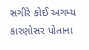સગીરે કોઈ અગમ્ય કારણોસર પોતાના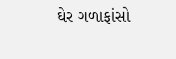ઘેર ગળાફાંસો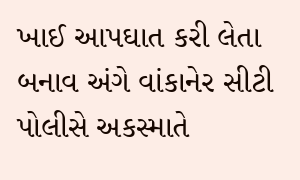ખાઈ આપઘાત કરી લેતા બનાવ અંગે વાંકાનેર સીટી પોલીસે અકસ્માતે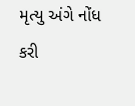મૃત્યુ અંગે નોંધ કરી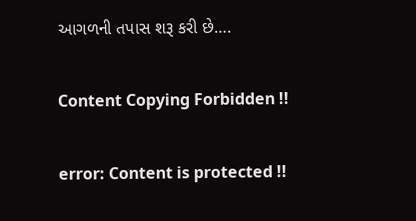આગળની તપાસ શરૂ કરી છે….

Content Copying Forbidden !!

error: Content is protected !!